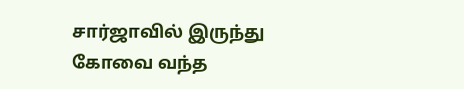சார்ஜாவில் இருந்து கோவை வந்த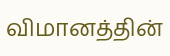விமானத்தின்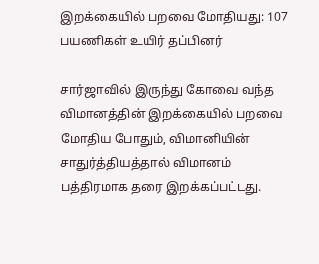இறக்கையில் பறவை மோதியது: 107 பயணிகள் உயிர் தப்பினர்

சார்ஜாவில் இருந்து கோவை வந்த விமானத்தின் இறக்கையில் பறவை மோதிய போதும், விமானியின் சாதுர்த்தியத்தால் விமானம் பத்திரமாக தரை இறக்கப்பட்டது.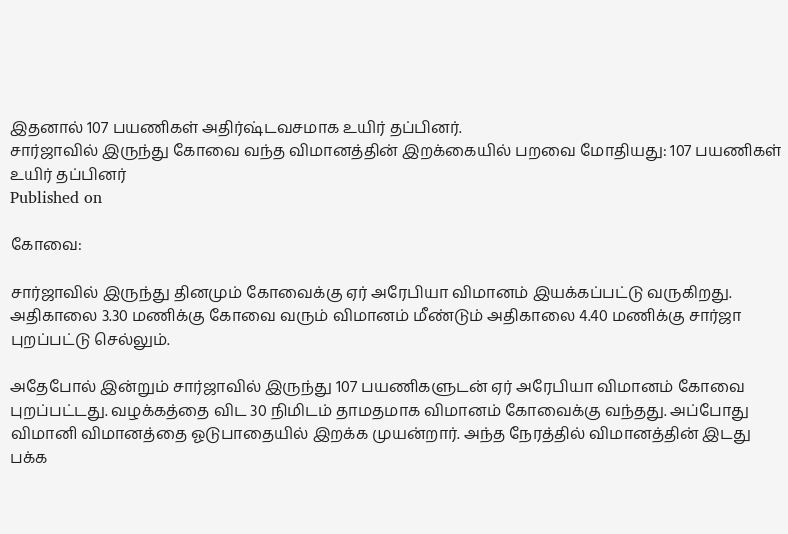இதனால் 107 பயணிகள் அதிர்ஷ்டவசமாக உயிர் தப்பினர்.
சார்ஜாவில் இருந்து கோவை வந்த விமானத்தின் இறக்கையில் பறவை மோதியது: 107 பயணிகள் உயிர் தப்பினர்
Published on

கோவை:

சார்ஜாவில் இருந்து தினமும் கோவைக்கு ஏர் அரேபியா விமானம் இயக்கப்பட்டு வருகிறது. அதிகாலை 3.30 மணிக்கு கோவை வரும் விமானம் மீண்டும் அதிகாலை 4.40 மணிக்கு சார்ஜா புறப்பட்டு செல்லும்.

அதேபோல் இன்றும் சார்ஜாவில் இருந்து 107 பயணிகளுடன் ஏர் அரேபியா விமானம் கோவை புறப்பட்டது. வழக்கத்தை விட 30 நிமிடம் தாமதமாக விமானம் கோவைக்கு வந்தது. அப்போது விமானி விமானத்தை ஓடுபாதையில் இறக்க முயன்றார். அந்த நேரத்தில் விமானத்தின் இடது பக்க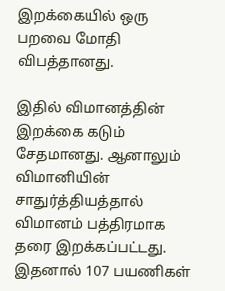இறக்கையில் ஒரு பறவை மோதி விபத்தானது.

இதில் விமானத்தின் இறக்கை கடும் சேதமானது. ஆனாலும் விமானியின் சாதுர்த்தியத்தால் விமானம் பத்திரமாக தரை இறக்கப்பட்டது. இதனால் 107 பயணிகள்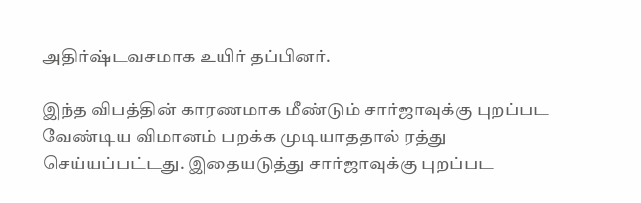அதிர்ஷ்டவசமாக உயிர் தப்பினர்.

இந்த விபத்தின் காரணமாக மீண்டும் சார்ஜாவுக்கு புறப்பட வேண்டிய விமானம் பறக்க முடியாததால் ரத்து செய்யப்பட்டது. இதையடுத்து சார்ஜாவுக்கு புறப்பட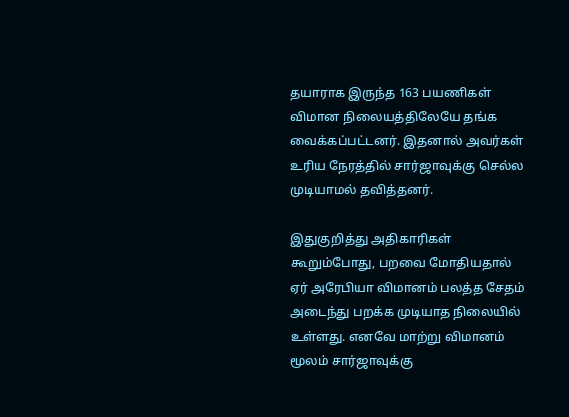தயாராக இருந்த 163 பயணிகள் விமான நிலையத்திலேயே தங்க வைக்கப்பட்டனர். இதனால் அவர்கள் உரிய நேரத்தில் சார்ஜாவுக்கு செல்ல முடியாமல் தவித்தனர்.

இதுகுறித்து அதிகாரிகள் கூறும்போது, பறவை மோதியதால் ஏர் அரேபியா விமானம் பலத்த சேதம் அடைந்து பறக்க முடியாத நிலையில் உள்ளது. எனவே மாற்று விமானம் மூலம் சார்ஜாவுக்கு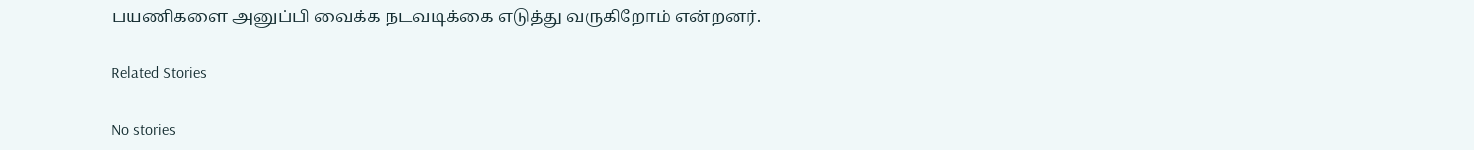பயணிகளை அனுப்பி வைக்க நடவடிக்கை எடுத்து வருகிறோம் என்றனர்.

Related Stories

No stories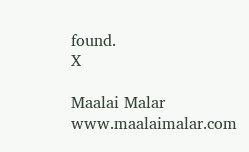found.
X

Maalai Malar
www.maalaimalar.com